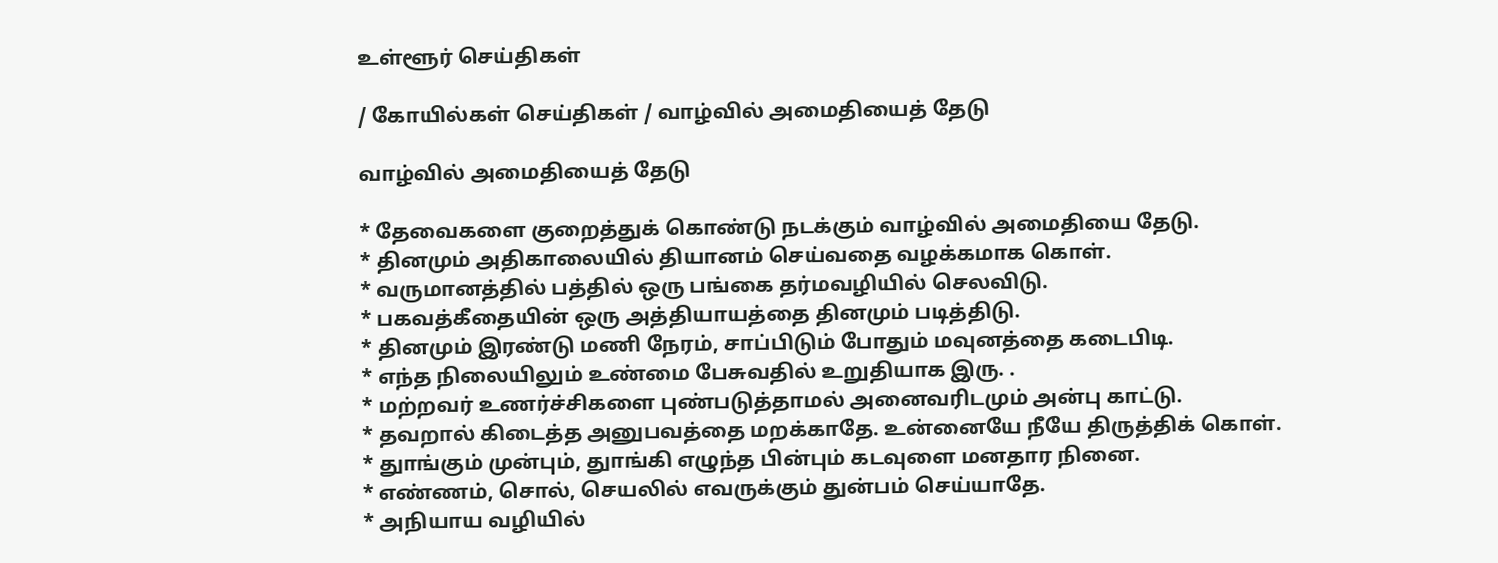உள்ளூர் செய்திகள்

/ கோயில்கள் செய்திகள் / வாழ்வில் அமைதியைத் தேடு

வாழ்வில் அமைதியைத் தேடு

* தேவைகளை குறைத்துக் கொண்டு நடக்கும் வாழ்வில் அமைதியை தேடு.
* தினமும் அதிகாலையில் தியானம் செய்வதை வழக்கமாக கொள்.
* வருமானத்தில் பத்தில் ஒரு பங்கை தர்மவழியில் செலவிடு.
* பகவத்கீதையின் ஒரு அத்தியாயத்தை தினமும் படித்திடு.
* தினமும் இரண்டு மணி நேரம், சாப்பிடும் போதும் மவுனத்தை கடைபிடி.
* எந்த நிலையிலும் உண்மை பேசுவதில் உறுதியாக இரு. .
* மற்றவர் உணர்ச்சிகளை புண்படுத்தாமல் அனைவரிடமும் அன்பு காட்டு.
* தவறால் கிடைத்த அனுபவத்தை மறக்காதே. உன்னையே நீயே திருத்திக் கொள்.
* துாங்கும் முன்பும், துாங்கி எழுந்த பின்பும் கடவுளை மனதார நினை.
* எண்ணம், சொல், செயலில் எவருக்கும் துன்பம் செய்யாதே.
* அநியாய வழியில்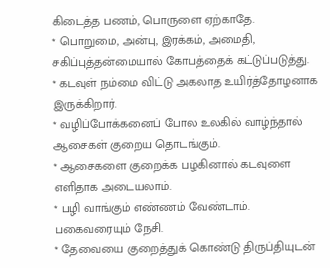கிடைத்த பணம், பொருளை ஏற்காதே.
* பொறுமை, அன்பு, இரக்கம், அமைதி, சகிப்புத்தன்மையால் கோபத்தைக் கட்டுப்படுத்து.
* கடவுள் நம்மை விட்டு அகலாத உயிர்த்தோழனாக இருக்கிறார்.
* வழிப்போக்கனைப் போல உலகில் வாழ்ந்தால் ஆசைகள் குறைய தொடங்கும்.
* ஆசைகளை குறைக்க பழகினால் கடவுளை எளிதாக அடையலாம்.
* பழி வாங்கும் எண்ணம் வேண்டாம். பகைவரையும் நேசி.
* தேவையை குறைத்துக் கொண்டு திருப்தியுடன்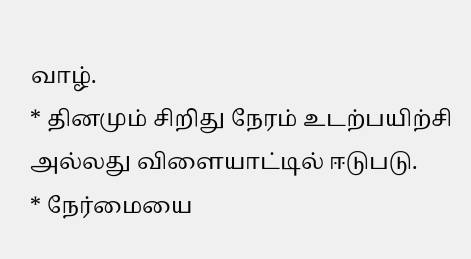வாழ்.
* தினமும் சிறிது நேரம் உடற்பயிற்சி அல்லது விளையாட்டில் ஈடுபடு.
* நேர்மையை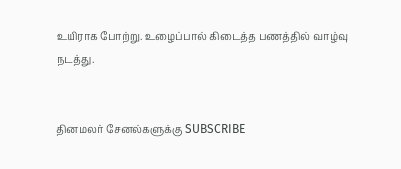உயிராக போற்று. உழைப்பால் கிடைத்த பணத்தில் வாழ்வு நடத்து.


தினமலர் சேனல்களுக்கு SUBSCRIBE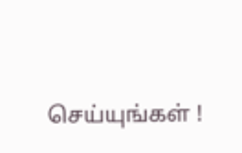செய்யுங்கள் !